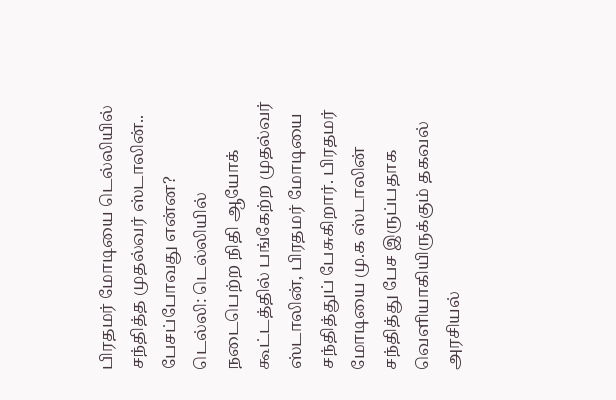பிரதமர் மோடியை டெல்லியில் சந்தித்த முதல்வர் ஸ்டாலின்.. பேசப்போவது என்ன?
டெல்லி: டெல்லியில் நடைபெற்ற நிதி ஆயோக் கூட்டத்தில் பங்கேற்ற முதல்வர் ஸ்டாலின், பிரதமர் மோடியை சந்தித்துப் பேசுகிறார். பிரதமர் மோடியை மு.க ஸ்டாலின் சந்தித்து பேச இருப்பதாக வெளியாகியிருக்கும் தகவல் அரசியல்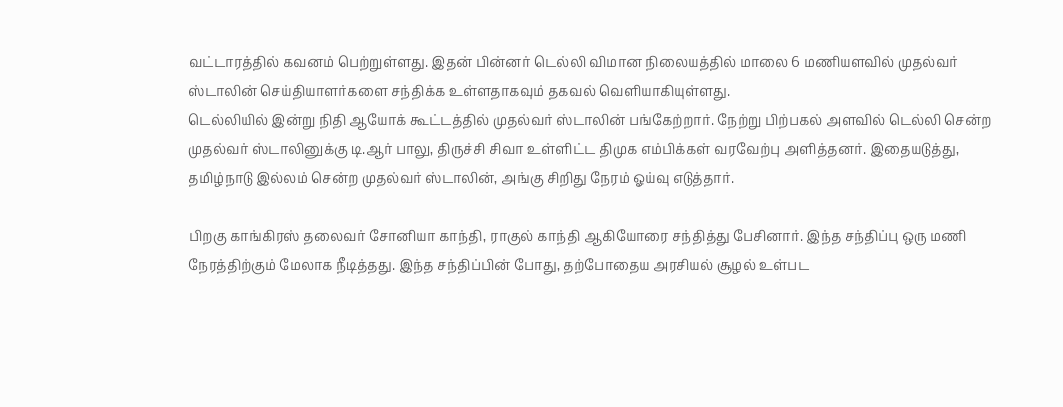வட்டாரத்தில் கவனம் பெற்றுள்ளது. இதன் பின்னர் டெல்லி விமான நிலையத்தில் மாலை 6 மணியளவில் முதல்வர் ஸ்டாலின் செய்தியாளர்களை சந்திக்க உள்ளதாகவும் தகவல் வெளியாகியுள்ளது.
டெல்லியில் இன்று நிதி ஆயோக் கூட்டத்தில் முதல்வர் ஸ்டாலின் பங்கேற்றார். நேற்று பிற்பகல் அளவில் டெல்லி சென்ற முதல்வர் ஸ்டாலினுக்கு டி.ஆர் பாலு, திருச்சி சிவா உள்ளிட்ட திமுக எம்பிக்கள் வரவேற்பு அளித்தனர். இதையடுத்து, தமிழ்நாடு இல்லம் சென்ற முதல்வர் ஸ்டாலின், அங்கு சிறிது நேரம் ஓய்வு எடுத்தார்.

பிறகு காங்கிரஸ் தலைவர் சோனியா காந்தி, ராகுல் காந்தி ஆகியோரை சந்தித்து பேசினார். இந்த சந்திப்பு ஒரு மணி நேரத்திற்கும் மேலாக நீடித்தது. இந்த சந்திப்பின் போது, தற்போதைய அரசியல் சூழல் உள்பட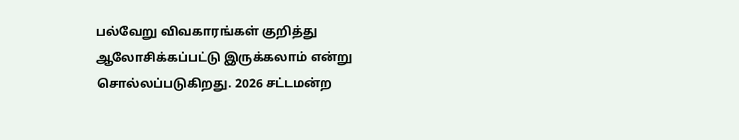பல்வேறு விவகாரங்கள் குறித்து ஆலோசிக்கப்பட்டு இருக்கலாம் என்று சொல்லப்படுகிறது. 2026 சட்டமன்ற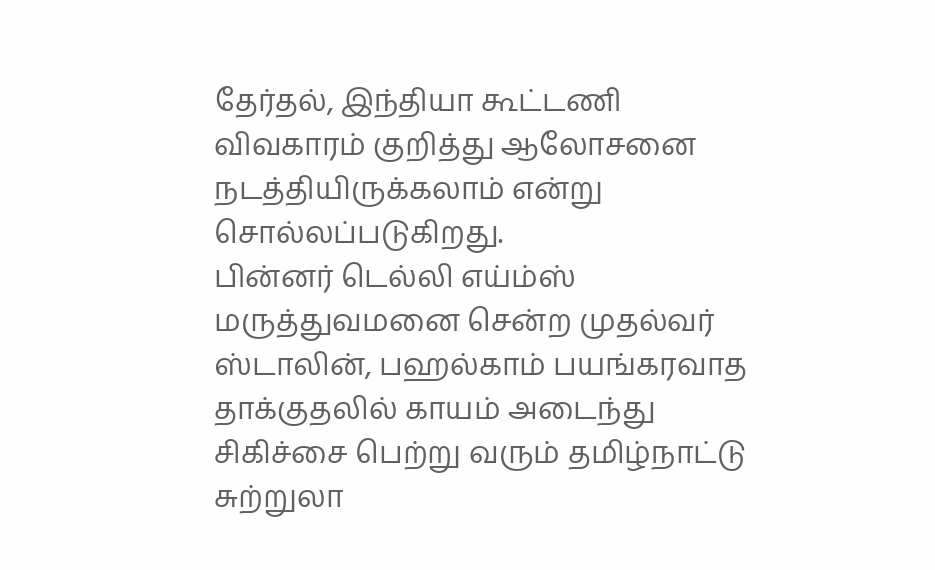தேர்தல், இந்தியா கூட்டணி விவகாரம் குறித்து ஆலோசனை நடத்தியிருக்கலாம் என்று சொல்லப்படுகிறது.
பின்னர் டெல்லி எய்ம்ஸ் மருத்துவமனை சென்ற முதல்வர் ஸ்டாலின், பஹல்காம் பயங்கரவாத தாக்குதலில் காயம் அடைந்து சிகிச்சை பெற்று வரும் தமிழ்நாட்டு சுற்றுலா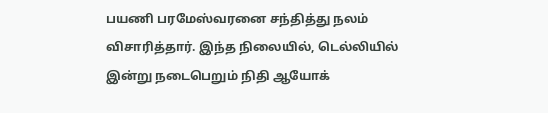பயணி பரமேஸ்வரனை சந்தித்து நலம் விசாரித்தார். இந்த நிலையில், டெல்லியில் இன்று நடைபெறும் நிதி ஆயோக்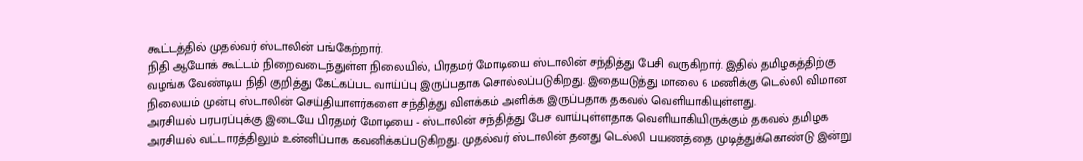கூட்டத்தில் முதல்வர் ஸ்டாலின் பங்கேற்றார்.
நிதி ஆயோக் கூட்டம் நிறைவடைந்துள்ள நிலையில், பிரதமர் மோடியை ஸ்டாலின் சந்தித்து பேசி வருகிறார். இதில் தமிழகத்திற்கு வழங்க வேண்டிய நிதி குறித்து கேட்கப்பட வாய்ப்பு இருப்பதாக சொல்லப்படுகிறது. இதையடுத்து மாலை 6 மணிக்கு டெல்லி விமான நிலையம் முன்பு ஸ்டாலின் செய்தியாளர்களை சந்தித்து விளக்கம் அளிக்க இருப்பதாக தகவல் வெளியாகியுள்ளது.
அரசியல் பரபரப்புக்கு இடையே பிரதமர் மோடியை - ஸ்டாலின் சந்தித்து பேச வாய்புள்ளதாக வெளியாகியிருக்கும் தகவல் தமிழக அரசியல் வட்டாரத்திலும் உன்னிப்பாக கவனிக்கப்படுகிறது. முதல்வர் ஸ்டாலின் தனது டெல்லி பயணத்தை முடித்துக்கொண்டு இன்று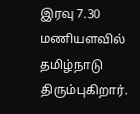இரவு 7.30 மணியளவில் தமிழ்நாடு திரும்புகிறார்.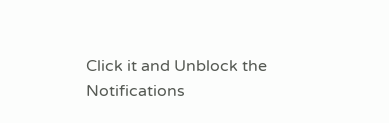Click it and Unblock the Notifications